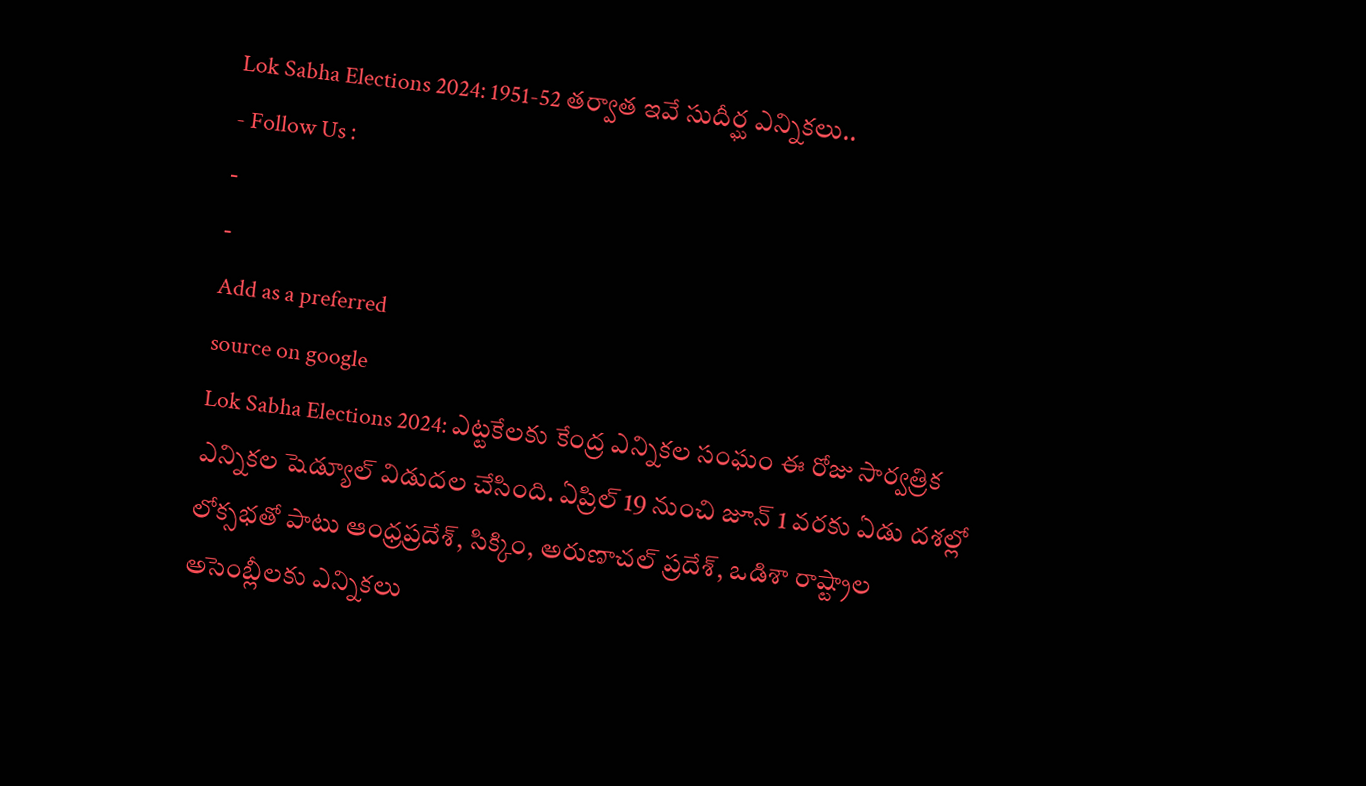Lok Sabha Elections 2024: 1951-52 తర్వాత ఇవే సుదీర్ఘ ఎన్నికలు..
- Follow Us :
-
-
Add as a preferred
source on google
Lok Sabha Elections 2024: ఎట్టకేలకు కేంద్ర ఎన్నికల సంఘం ఈ రోజు సార్వత్రిక ఎన్నికల షెడ్యూల్ విడుదల చేసింది. ఏప్రిల్ 19 నుంచి జూన్ 1 వరకు ఏడు దశల్లో లోక్సభతో పాటు ఆంధ్రప్రదేశ్, సిక్కిం, అరుణాచల్ ప్రదేశ్, ఒడిశా రాష్ట్రాల అసెంబ్లీలకు ఎన్నికలు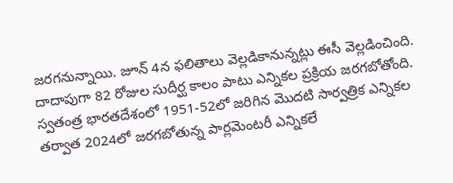జరగనున్నాయి. జూన్ 4న ఫలితాలు వెల్లడికానున్నట్లు ఈసీ వెల్లడించింది. దాదాపుగా 82 రోజుల సుదీర్ఘ కాలం పాటు ఎన్నికల ప్రక్రియ జరగబోతోంది.
స్వతంత్ర భారతదేశంలో 1951-52లో జరిగిన మొదటి సార్వత్రిక ఎన్నికల తర్వాత 2024లో జరగబోతున్న పార్లమెంటరీ ఎన్నికలే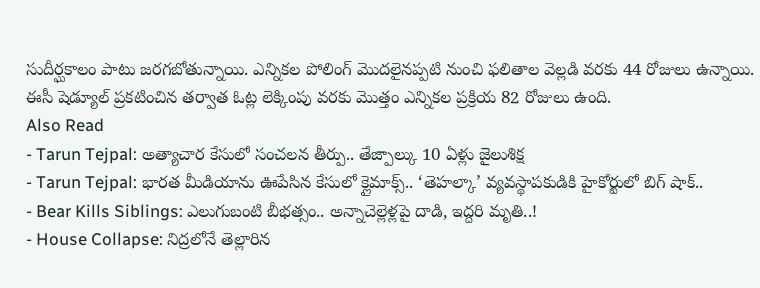సుదీర్ఘకాలం పాటు జరగబోతున్నాయి. ఎన్నికల పోలింగ్ మొదలైనప్పటి నుంచి ఫలితాల వెల్లడి వరకు 44 రోజులు ఉన్నాయి. ఈసీ షెడ్యూల్ ప్రకటించిన తర్వాత ఓట్ల లెక్కింపు వరకు మొత్తం ఎన్నికల ప్రక్రియ 82 రోజులు ఉంది.
Also Read
- Tarun Tejpal: అత్యాచార కేసులో సంచలన తీర్పు.. తేజ్పాల్కు 10 ఏళ్లు జైలుశిక్ష
- Tarun Tejpal: భారత మీడియాను ఊపేసిన కేసులో క్లైమాక్స్.. ‘తెహల్కా’ వ్యవస్థాపకుడికి హైకోర్టులో బిగ్ షాక్..
- Bear Kills Siblings: ఎలుగుబంటి బీభత్సం.. అన్నాచెల్లెళ్లపై దాడి, ఇద్దరి మృతి..!
- House Collapse: నిద్రలోనే తెల్లారిన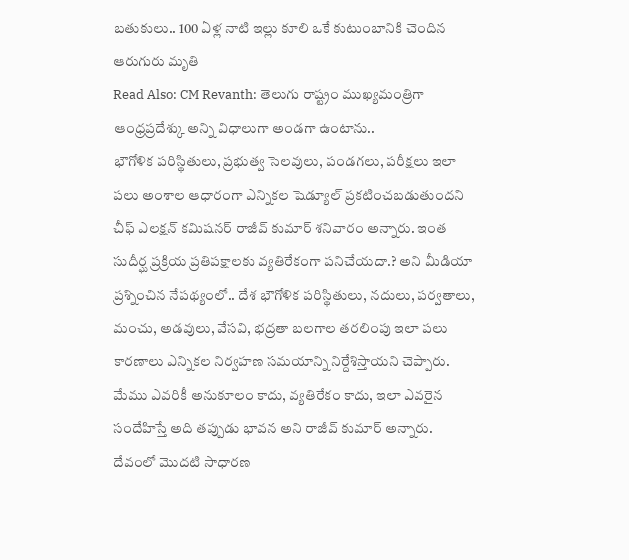బతుకులు.. 100 ఏళ్ల నాటి ఇల్లు కూలి ఒకే కుటుంబానికి చెందిన ఆరుగురు మృతి
Read Also: CM Revanth: తెలుగు రాష్ట్రం ముఖ్యమంత్రిగా ఆంధ్రప్రదేశ్కు అన్ని విధాలుగా అండగా ఉంటాను..
భౌగోళిక పరిస్థితులు, ప్రభుత్వ సెలవులు, పండగలు, పరీక్షలు ఇలా పలు అంశాల ఆధారంగా ఎన్నికల షెడ్యూల్ ప్రకటించబడుతుందని చీఫ్ ఎలక్షన్ కమిషనర్ రాజీవ్ కుమార్ శనివారం అన్నారు. ఇంత సుదీర్ఘ ప్రక్రియ ప్రతిపక్షాలకు వ్యతిరేకంగా పనిచేయదా.? అని మీడియా ప్రశ్నించిన నేపథ్యంలో.. దేశ భౌగోళిక పరిస్థితులు, నదులు, పర్వతాలు, మంచు, అడవులు, వేసవి, భద్రతా బలగాల తరలింపు ఇలా పలు కారణాలు ఎన్నికల నిర్వహణ సమయాన్ని నిర్దేశిస్తాయని చెప్పారు. మేము ఎవరికీ అనుకూలం కాదు, వ్యతిరేకం కాదు, ఇలా ఎవరైన సందేహిస్తే అది తప్పుడు భావన అని రాజీవ్ కుమార్ అన్నారు.
దేవంలో మొదటి సాధారణ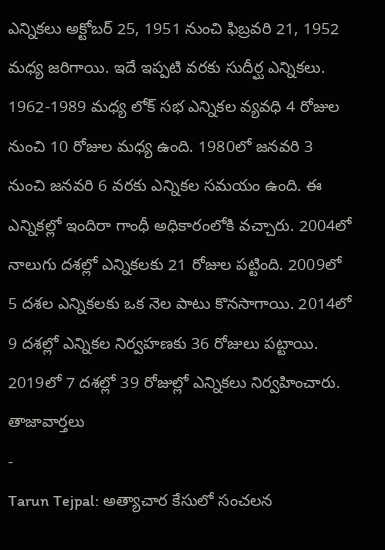ఎన్నికలు అక్టోబర్ 25, 1951 నుంచి ఫిబ్రవరి 21, 1952 మధ్య జరిగాయి. ఇదే ఇప్పటి వరకు సుదీర్ఘ ఎన్నికలు. 1962-1989 మధ్య లోక్ సభ ఎన్నికల వ్యవధి 4 రోజుల నుంచి 10 రోజుల మధ్య ఉంది. 1980లో జనవరి 3 నుంచి జనవరి 6 వరకు ఎన్నికల సమయం ఉంది. ఈ ఎన్నికల్లో ఇందిరా గాంధీ అధికారంలోకి వచ్చారు. 2004లో నాలుగు దశల్లో ఎన్నికలకు 21 రోజుల పట్టింది. 2009లో 5 దశల ఎన్నికలకు ఒక నెల పాటు కొనసాగాయి. 2014లో 9 దశల్లో ఎన్నికల నిర్వహణకు 36 రోజులు పట్టాయి. 2019లో 7 దశల్లో 39 రోజుల్లో ఎన్నికలు నిర్వహించారు.
తాజావార్తలు
-
Tarun Tejpal: అత్యాచార కేసులో సంచలన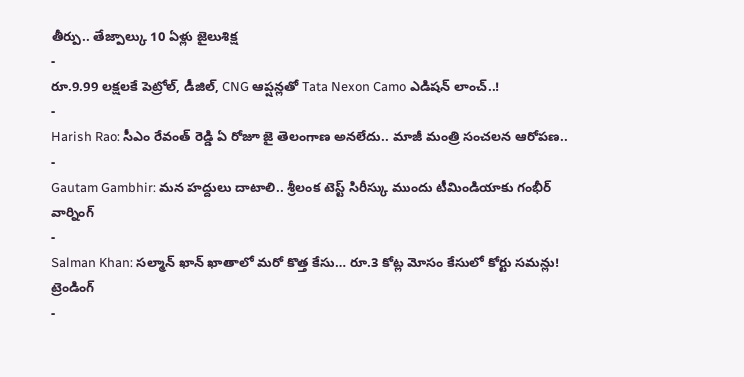తీర్పు.. తేజ్పాల్కు 10 ఏళ్లు జైలుశిక్ష
-
రూ.9.99 లక్షలకే పెట్రోల్, డీజిల్, CNG ఆప్షన్లతో Tata Nexon Camo ఎడిషన్ లాంచ్..!
-
Harish Rao: సీఎం రేవంత్ రెడ్డి ఏ రోజూ జై తెలంగాణ అనలేదు.. మాజీ మంత్రి సంచలన ఆరోపణ..
-
Gautam Gambhir: మన హద్దులు దాటాలి.. శ్రీలంక టెస్ట్ సిరీస్కు ముందు టీమిండియాకు గంభీర్ వార్నింగ్
-
Salman Khan: సల్మాన్ ఖాన్ ఖాతాలో మరో కొత్త కేసు… రూ.3 కోట్ల మోసం కేసులో కోర్టు సమన్లు!
ట్రెండింగ్
-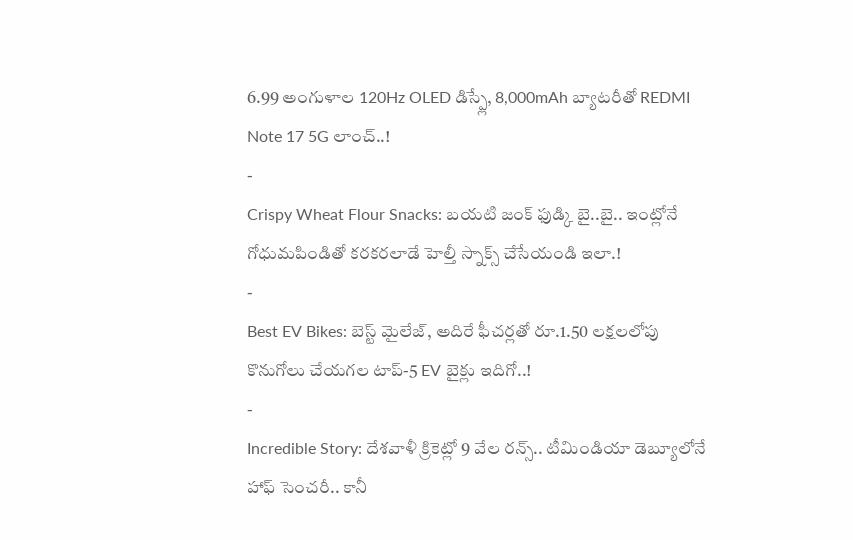6.99 అంగుళాల 120Hz OLED డిస్ప్లే, 8,000mAh బ్యాటరీతో REDMI Note 17 5G లాంచ్..!
-
Crispy Wheat Flour Snacks: బయటి జంక్ ఫుడ్కి బై..బై.. ఇంట్లోనే గోధుమపిండితో కరకరలాడే హెల్తీ స్నాక్స్ చేసేయండి ఇలా.!
-
Best EV Bikes: బెస్ట్ మైలేజ్, అదిరే ఫీచర్లతో రూ.1.50 లక్షలలోపు కొనుగోలు చేయగల టాప్-5 EV బైక్లు ఇదిగో..!
-
Incredible Story: దేశవాళీ క్రికెట్లో 9 వేల రన్స్.. టీమిండియా డెబ్యూలోనే హాఫ్ సెంచరీ.. కానీ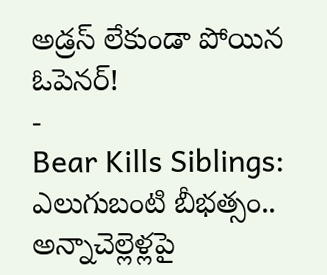అడ్రస్ లేకుండా పోయిన ఓపెనర్!
-
Bear Kills Siblings: ఎలుగుబంటి బీభత్సం.. అన్నాచెల్లెళ్లపై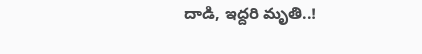దాడి, ఇద్దరి మృతి..!